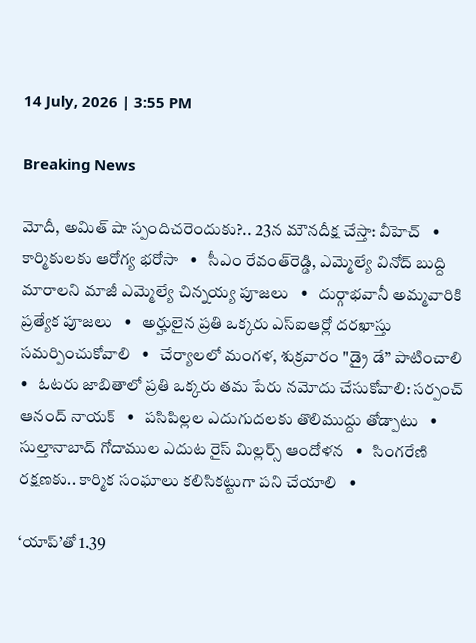14 July, 2026 | 3:55 PM

Breaking News

మోదీ, అమిత్ షా స్పందిచరెందుకు?.. 23న మౌనదీక్ష చేస్తా: వీహెచ్   •   కార్మికులకు ఆరోగ్య భరోసా   •   సీఎం రేవంత్‌రెడ్డి, ఎమ్మెల్యే వినోద్ బుద్ది మారాలని మాజీ ఎమ్మెల్యే చిన్నయ్య పూజలు   •   దుర్గాభవానీ అమ్మవారికి ప్రత్యేక పూజలు   •   అర్హులైన ప్రతి ఒక్కరు ఎస్ఐఆర్లో దరఖాస్తు సమర్పించుకోవాలి   •   చేర్యాలలో మంగళ, శుక్రవారం "డ్రై డే” పాటించాలి   •   ఓటరు జాబితాలో ప్రతి ఒక్కరు తమ పేరు నమోదు చేసుకోవాలి: సర్పంచ్ ఆనంద్ నాయక్   •   పసిపిల్లల ఎదుగుదలకు తొలిముద్దు తోడ్పాటు   •   సుల్తానాబాద్ గోదాముల ఎదుట రైస్ మిల్లర్స్ ఆందోళన   •   సింగరేణి రక్షణకు.. కార్మిక సంఘాలు కలిసికట్టుగా పని చేయాలి   •

‘యాప్’తో 1.39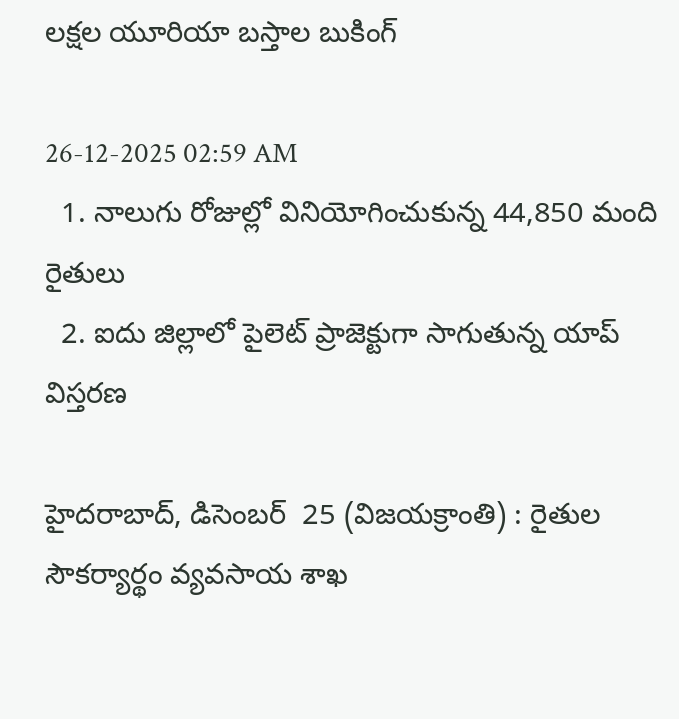లక్షల యూరియా బస్తాల బుకింగ్

26-12-2025 02:59 AM
  1. నాలుగు రోజుల్లో వినియోగించుకున్న 44,850 మంది రైతులు
  2. ఐదు జిల్లాలో పైలెట్ ప్రాజెక్టుగా సాగుతున్న యాప్ విస్తరణ

హైదరాబాద్, డిసెంబర్  25 (విజయక్రాంతి) : రైతుల సౌకర్యార్థం వ్యవసాయ శాఖ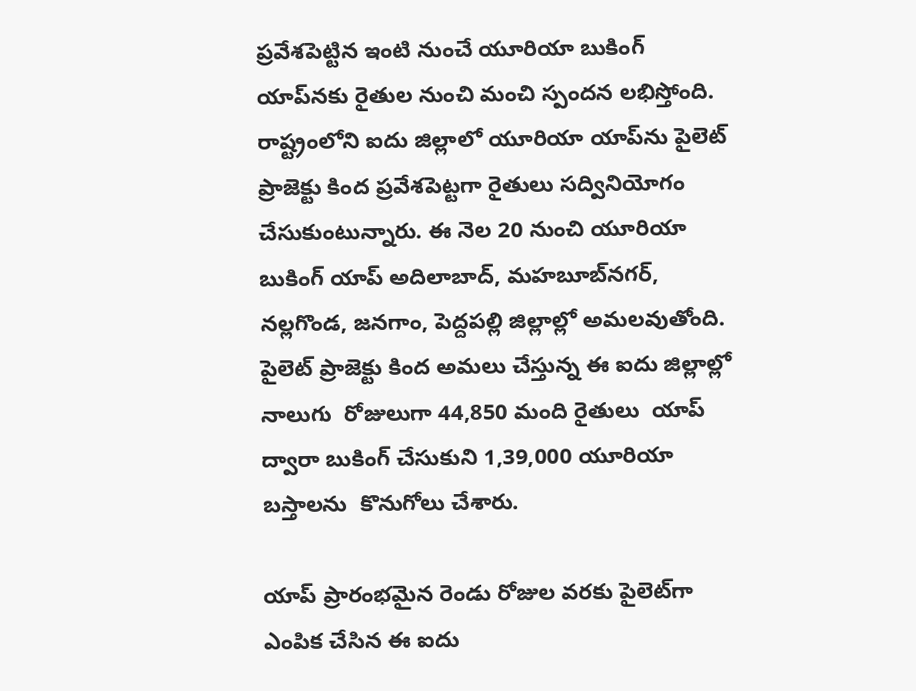ప్రవేశపెట్టిన ఇంటి నుంచే యూరియా బుకింగ్ యాప్‌నకు రైతుల నుంచి మంచి స్పందన లభిస్తోంది. రాష్ట్రంలోని ఐదు జిల్లాలో యూరియా యాప్‌ను పైలెట్  ప్రాజెక్టు కింద ప్రవేశపెట్టగా రైతులు సద్వినియోగం చేసుకుంటున్నారు. ఈ నెల 20 నుంచి యూరియా బుకింగ్ యాప్ అదిలాబాద్, మహబూబ్‌నగర్, నల్లగొండ, జనగాం, పెద్దపల్లి జిల్లాల్లో అమలవుతోంది.  పైలెట్ ప్రాజెక్టు కింద అమలు చేస్తున్న ఈ ఐదు జిల్లాల్లో  నాలుగు  రోజులుగా 44,850 మంది రైతులు  యాప్ ద్వారా బుకింగ్ చేసుకుని 1,39,000 యూరియా బస్తాలను  కొనుగోలు చేశారు.

యాప్ ప్రారంభమైన రెండు రోజుల వరకు పైలెట్‌గా ఎంపిక చేసిన ఈ ఐదు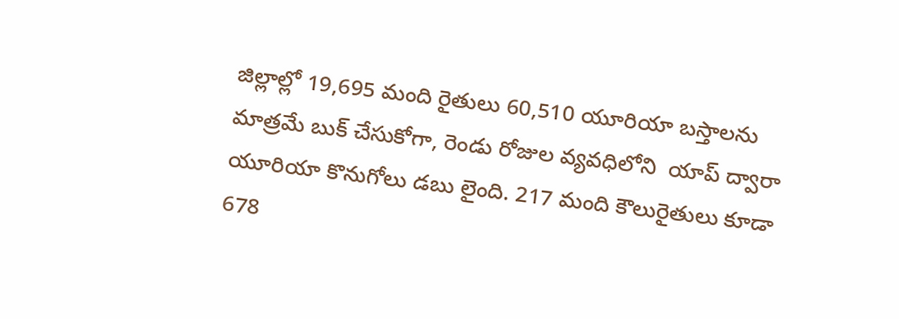జిల్లాల్లో 19,695 మంది రైతులు 60,510 యూరియా బస్తాలను మాత్రమే బుక్ చేసుకోగా, రెండు రోజుల వ్యవధిలోని  యాప్ ద్వారా యూరియా కొనుగోలు డబు లైంది. 217 మంది కౌలురైతులు కూడా 678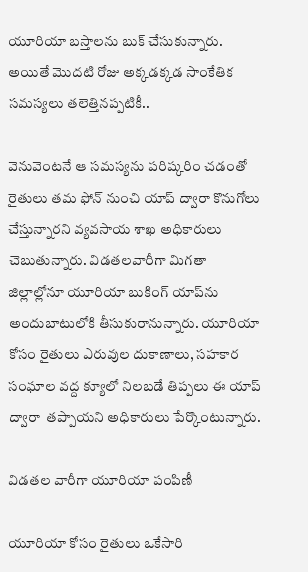యూరియా బస్తాలను బుక్ చేసుకున్నారు. అయితే మొదటి రోజు అక్కడక్కడ సాంకేతిక సమస్యలు తలెత్తినప్పటికీ..

వెనువెంటనే ఆ సమస్యను పరిష్కరిం చడంతో రైతులు తమ ఫోన్ నుంచి యాప్ ద్వారా కొనుగోలు చేస్తున్నారని వ్యవసాయ శాఖ అధికారులు చెబుతున్నారు. విడతలవారీగా మిగతా జిల్లాల్లోనూ యూరియా బుకింగ్ యాప్‌ను అందుబాటులోకి తీసుకురానున్నారు. యూరియా కోసం రైతులు ఎరువుల దుకాణాలు, సహకార సంఘాల వద్ద క్యూలో నిలబడే తిప్పలు ఈ యాప్ ద్వారా  తప్పాయని అధికారులు పేర్కొంటున్నారు.

విడతల వారీగా యూరియా పంపిణీ

యూరియా కోసం రైతులు ఒకేసారి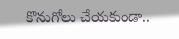కొనుగోలు చేయకుండా..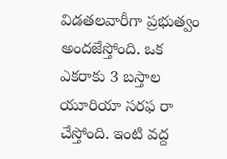విడతలవారీగా ప్రభుత్వం అందజేస్తోంది. ఒక ఎకరాకు 3 బస్తాల యూరియా సరఫ రా చేస్తోంది. ఇంటి వద్ద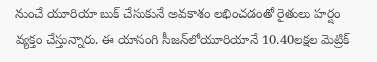నుంచే యూరియా బుక్ చేసుకునే అవకాశం లభించడంతో రైతులు హర్షం వ్యక్తం చేస్తున్నారు. ఈ యాసంగి సీజన్‌లోయూరియానే 10.40లక్షల మెట్రిక్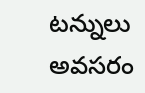టన్నులు అవసరం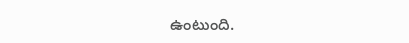ఉంటుంది.